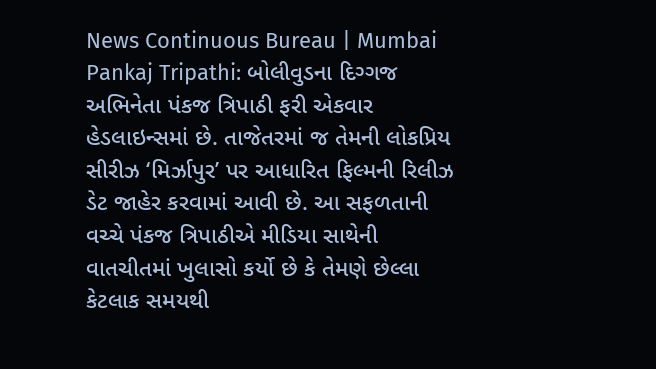News Continuous Bureau | Mumbai Pankaj Tripathi: બોલીવુડના દિગ્ગજ અભિનેતા પંકજ ત્રિપાઠી ફરી એકવાર હેડલાઇન્સમાં છે. તાજેતરમાં જ તેમની લોકપ્રિય સીરીઝ ‘મિર્ઝાપુર’ પર આધારિત ફિલ્મની રિલીઝ ડેટ જાહેર કરવામાં આવી છે. આ સફળતાની વચ્ચે પંકજ ત્રિપાઠીએ મીડિયા સાથેની વાતચીતમાં ખુલાસો કર્યો છે કે તેમણે છેલ્લા કેટલાક સમયથી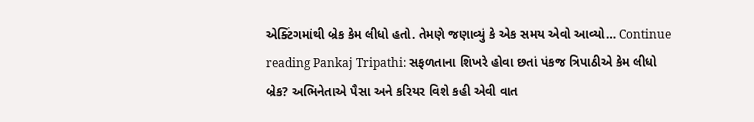એક્ટિંગમાંથી બ્રેક કેમ લીધો હતો. તેમણે જણાવ્યું કે એક સમય એવો આવ્યો… Continue reading Pankaj Tripathi: સફળતાના શિખરે હોવા છતાં પંકજ ત્રિપાઠીએ કેમ લીધો બ્રેક? અભિનેતાએ પૈસા અને કરિયર વિશે કહી એવી વાત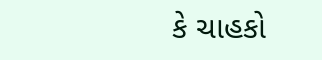કે ચાહકો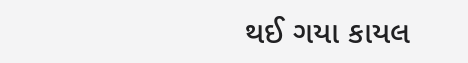થઈ ગયા કાયલ